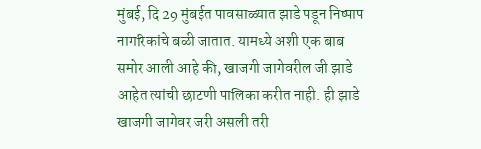मुंबई, दि 29 मुंबईत पावसाळ्यात झाडे पडून निष्पाप नागरिकांचे बळी जातात. यामध्ये अशी एक बाब समोर आली आहे की, खाजगी जागेवरील जी झाडे आहेत त्यांची छाटणी पालिका करीत नाही. ही झाडे खाजगी जागेवर जरी असली तरी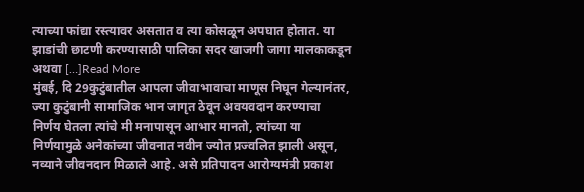त्याच्या फांद्या रस्त्यावर असतात व त्या कोसळून अपघात होतात. या झाडांची छाटणी करण्यासाठी पालिका सदर खाजगी जागा मालकाकडून अथवा […]Read More
मुंबई, दि 29कुटुंबातील आपला जीवाभावाचा माणूस निघून गेल्यानंतर, ज्या कुटुंबानी सामाजिक भान जागृत ठेवून अवयवदान करण्याचा निर्णय घेतला त्यांचे मी मनापासून आभार मानतो, त्यांच्या या निर्णयामुळे अनेकांच्या जीवनात नवीन ज्योत प्रज्वलित झाली असून, नव्याने जीवनदान मिळाले आहे. असे प्रतिपादन आरोग्यमंत्री प्रकाश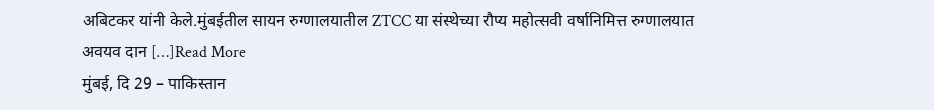अबिटकर यांनी केले.मुंबईतील सायन रुग्णालयातील ZTCC या संस्थेच्या रौप्य महोत्सवी वर्षानिमित्त रुग्णालयात अवयव दान […]Read More
मुंबई, दि 29 – पाकिस्तान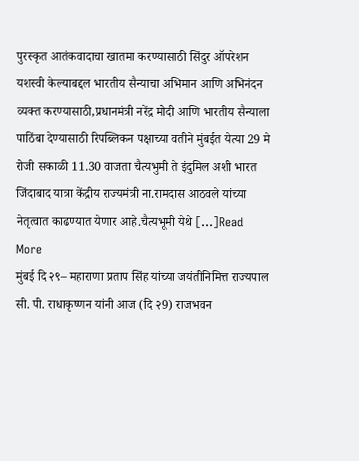पुरस्कृत आतंकवादाचा खातमा करण्यासाठी सिंदुर ऑपरेशन यशस्वी केल्याबद्दल भारतीय सैन्याचा अभिमान आणि अभिनंदन व्यक्त करण्यासाठी,प्रधानमंत्री नरेंद्र मोदी आणि भारतीय सैन्याला पाठिंबा देण्यासाठी रिपब्लिकन पक्षाच्या वतीने मुंबईत येत्या 29 मे रोजी सकाळी 11.30 वाजता चैत्यभुमी ते इंदुमिल अशी भारत जिंदाबाद यात्रा केंद्रीय राज्यमंत्री ना.रामदास आठवले यांच्या नेतृत्वात काढण्यात येणार आहे.चैत्यभूमी येथे […]Read More
मुंबई दि २९– महाराणा प्रताप सिंह यांच्या जयंतीनिमित्त राज्यपाल सी. पी. राधाकृष्णन यांनी आज (दि २9) राजभवन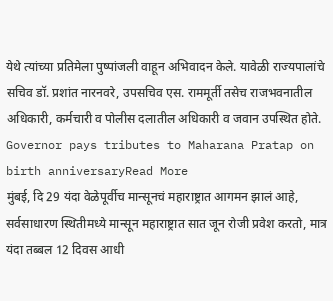येथे त्यांच्या प्रतिमेला पुष्पांजली वाहून अभिवादन केले. यावेळी राज्यपालांचे सचिव डॉ. प्रशांत नारनवरे, उपसचिव एस. राममूर्ती तसेच राजभवनातील अधिकारी, कर्मचारी व पोलीस दलातील अधिकारी व जवान उपस्थित होते. Governor pays tributes to Maharana Pratap on birth anniversaryRead More
मुंबई, दि 29 यंदा वेळेपूर्वीच मान्सूनचं महाराष्ट्रात आगमन झालं आहे, सर्वसाधारण स्थितीमध्ये मान्सून महाराष्ट्रात सात जून रोजी प्रवेश करतो, मात्र यंदा तब्बल 12 दिवस आधी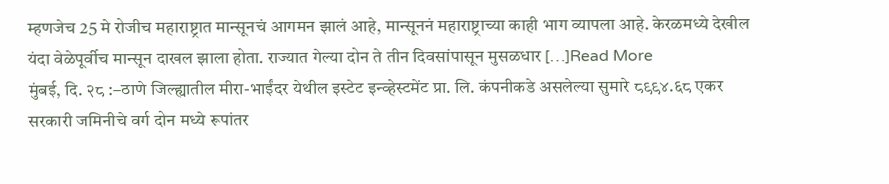म्हणजेच 25 मे रोजीच महाराष्ट्रात मान्सूनचं आगमन झालं आहे, मान्सूननं महाराष्ट्राच्या काही भाग व्यापला आहे. केरळमध्ये देखील यंदा वेळेपूर्वीच मान्सून दाखल झाला होता. राज्यात गेल्या दोन ते तीन दिवसांपासून मुसळधार […]Read More
मुंबई, दि. २८ :–ठाणे जिल्ह्यातील मीरा-भाईंदर येथील इस्टेट इन्व्हेस्टमेंट प्रा. लि. कंपनीकडे असलेल्या सुमारे ८९९४.६८ एकर सरकारी जमिनीचे वर्ग दोन मध्ये रूपांतर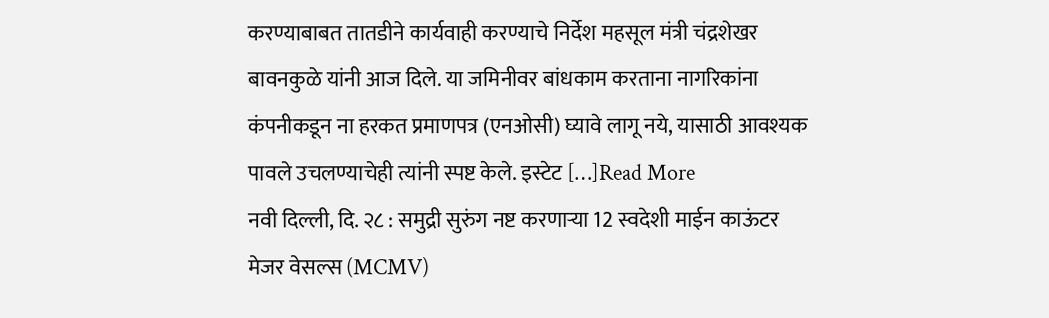करण्याबाबत तातडीने कार्यवाही करण्याचे निर्देश महसूल मंत्री चंद्रशेखर बावनकुळे यांनी आज दिले. या जमिनीवर बांधकाम करताना नागरिकांना कंपनीकडून ना हरकत प्रमाणपत्र (एनओसी) घ्यावे लागू नये, यासाठी आवश्यक पावले उचलण्याचेही त्यांनी स्पष्ट केले. इस्टेट […]Read More
नवी दिल्ली, दि. २८ : समुद्री सुरुंग नष्ट करणाऱ्या 12 स्वदेशी माईन काऊंटर मेजर वेसल्स (MCMV)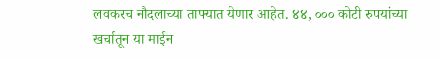लवकरच नौदलाच्या ताफ्यात येणार आहेत. ४४, ००० कोटी रुपयांच्या खर्चातून या माईन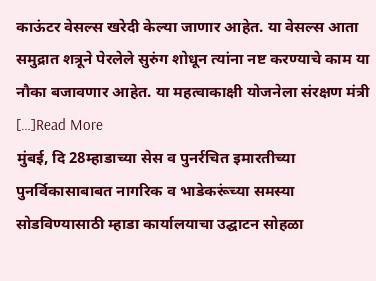काऊंटर वेसल्स खरेदी केल्या जाणार आहेत. या वेसल्स आता समुद्रात शत्रूने पेरलेले सुरुंग शोधून त्यांना नष्ट करण्याचे काम या नौका बजावणार आहेत. या महत्वाकाक्षी योजनेला संरक्षण मंत्री […]Read More
मुंबई, दि 28म्हाडाच्या सेस व पुनर्रचित इमारतीच्या पुनर्विकासाबाबत नागरिक व भाडेकरूंच्या समस्या सोडविण्यासाठी म्हाडा कार्यालयाचा उद्घाटन सोहळा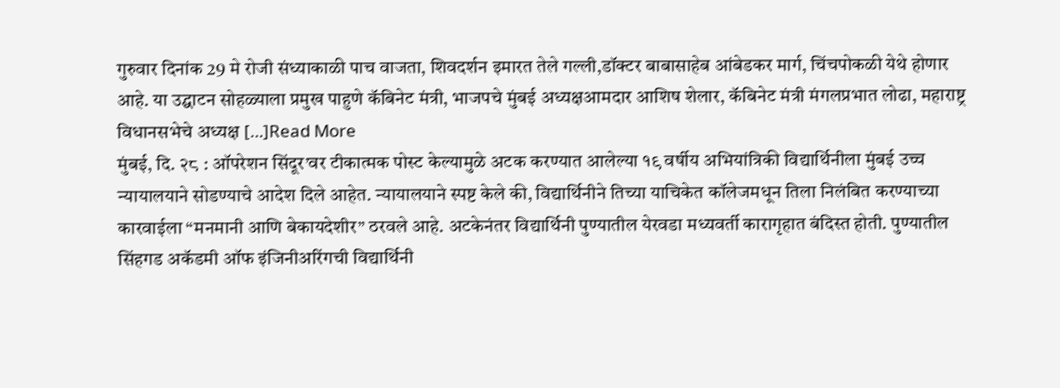गुरुवार दिनांक 29 मे रोजी संध्याकाळी पाच वाजता, शिवदर्शन इमारत तेले गल्ली,डॉक्टर बाबासाहेब आंबेडकर मार्ग, चिंचपोकळी येथे होणार आहे. या उद्घाटन सोहळ्याला प्रमुख पाहुणे कॅबिनेट मंत्री, भाजपचे मुंबई अध्यक्षआमदार आशिष शेलार, कॅबिनेट मंत्री मंगलप्रभात लोढा, महाराष्ट्र विधानसभेचे अध्यक्ष […]Read More
मुंबई, दि. २८ : ऑपरेशन सिंदूर’वर टीकात्मक पोस्ट केल्यामुळे अटक करण्यात आलेल्या १९ वर्षीय अभियांत्रिकी विद्यार्थिनीला मुंबई उच्च न्यायालयाने सोडण्याचे आदेश दिले आहेत. न्यायालयाने स्पष्ट केले की, विद्यार्थिनीने तिच्या याचिकेत कॉलेजमधून तिला निलंबित करण्याच्या कारवाईला “मनमानी आणि बेकायदेशीर” ठरवले आहे. अटकेनंतर विद्यार्थिनी पुण्यातील येरवडा मध्यवर्ती कारागृहात बंदिस्त होती. पुण्यातील सिंहगड अकॅडमी ऑफ इंजिनीअरिंगची विद्यार्थिनी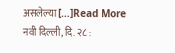असलेल्या […]Read More
नवी दिल्ली, दि. २८ :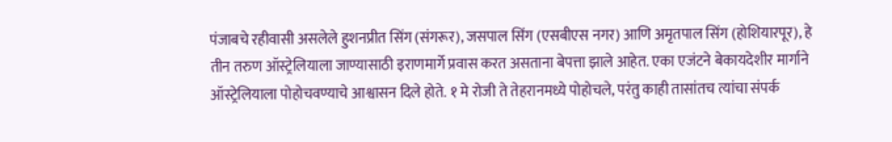पंजाबचे रहीवासी असलेले हुशनप्रीत सिंग (संगरूर), जसपाल सिंग (एसबीएस नगर) आणि अमृतपाल सिंग (होशियारपूर), हे तीन तरुण ऑस्ट्रेलियाला जाण्यासाठी इराणमार्गे प्रवास करत असताना बेपत्ता झाले आहेत. एका एजंटने बेकायदेशीर मार्गाने ऑस्ट्रेलियाला पोहोचवण्याचे आश्वासन दिले होते. १ मे रोजी ते तेहरानमध्ये पोहोचले, परंतु काही तासांतच त्यांचा संपर्क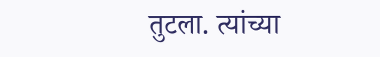तुटला. त्यांच्या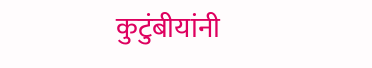कुटुंबीयांनी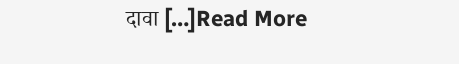दावा […]Read More